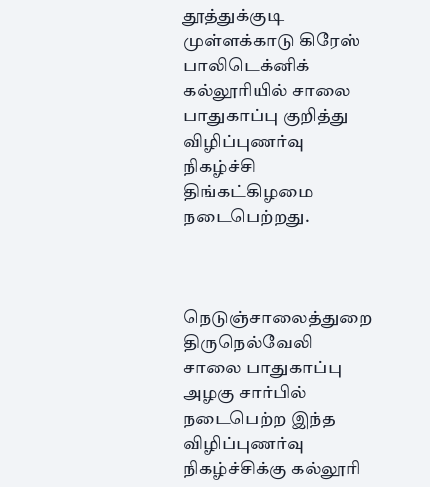தூத்துக்குடி முள்ளக்காடு கிரேஸ் பாலிடெக்னிக் கல்லூரியில் சாலை பாதுகாப்பு குறித்து விழிப்புணர்வு நிகழ்ச்சி திங்கட்கிழமை நடைபெற்றது.



நெடுஞ்சாலைத்துறை திருநெல்வேலி சாலை பாதுகாப்பு அழகு சார்பில் நடைபெற்ற இந்த விழிப்புணர்வு நிகழ்ச்சிக்கு கல்லூரி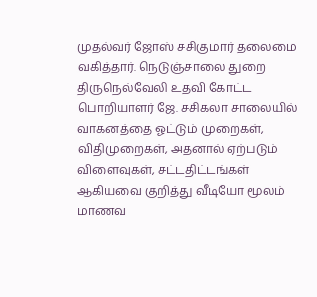முதல்வர் ஜோஸ் சசிகுமார் தலைமை வகித்தார். நெடுஞ்சாலை துறை திருநெல்வேலி உதவி கோட்ட பொறியாளர் ஜே. சசிகலா சாலையில் வாகனத்தை ஓட்டும் முறைகள், விதிமுறைகள், அதனால் ஏற்படும் விளைவுகள், சட்டதிட்டங்கள் ஆகியவை குறித்து வீடியோ மூலம் மாணவ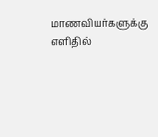மாணவியர்களுக்கு எளிதில்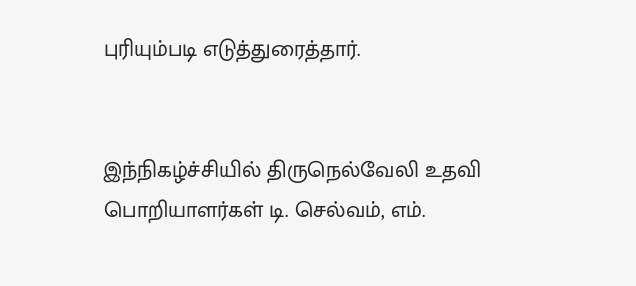புரியும்படி எடுத்துரைத்தார்.


இந்நிகழ்ச்சியில் திருநெல்வேலி உதவி பொறியாளர்கள் டி. செல்வம், எம்.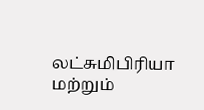லட்சுமிபிரியா மற்றும்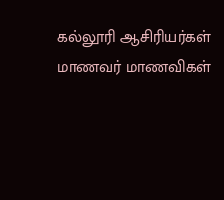கல்லூரி ஆசிரியர்கள் மாணவர் மாணவிகள்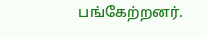பங்கேற்றனர்.